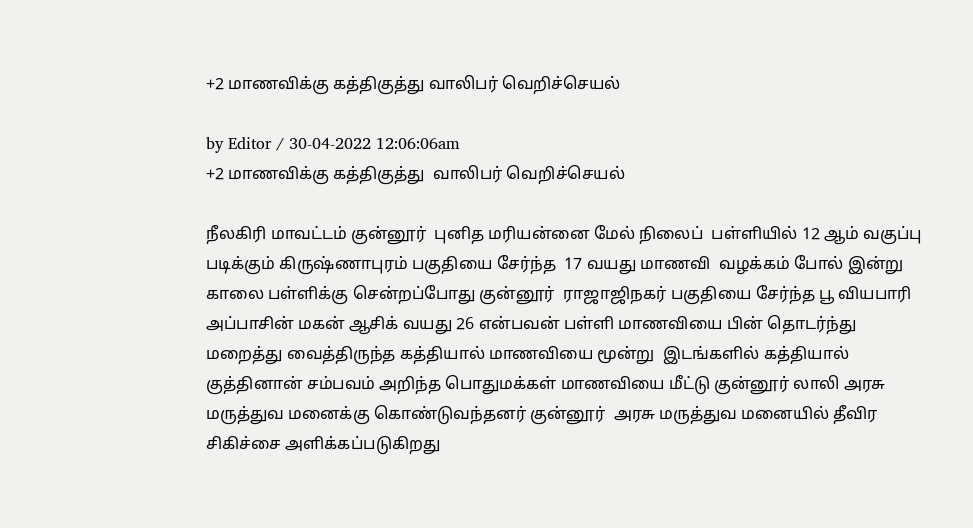+2 மாணவிக்கு கத்திகுத்து வாலிபர் வெறிச்செயல்

by Editor / 30-04-2022 12:06:06am
+2 மாணவிக்கு கத்திகுத்து  வாலிபர் வெறிச்செயல்

நீலகிரி மாவட்டம் குன்னூர்  புனித மரியன்னை மேல் நிலைப்  பள்ளியில் 12 ஆம் வகுப்பு படிக்கும் கிருஷ்ணாபுரம் பகுதியை சேர்ந்த  17 வயது மாணவி  வழக்கம் போல் இன்று காலை பள்ளிக்கு சென்றப்போது குன்னூர்  ராஜாஜிநகர் பகுதியை சேர்ந்த பூ வியபாரி அப்பாசின் மகன் ஆசிக் வயது 26 என்பவன் பள்ளி மாணவியை பின் தொடர்ந்து மறைத்து வைத்திருந்த கத்தியால் மாணவியை மூன்று  இடங்களில் கத்தியால் குத்தினான் சம்பவம் அறிந்த பொதுமக்கள் மாணவியை மீட்டு குன்னூர் லாலி அரசு மருத்துவ மனைக்கு கொண்டுவந்தனர் குன்னூர்  அரசு மருத்துவ மனையில் தீவிர சிகிச்சை அளிக்கப்படுகிறது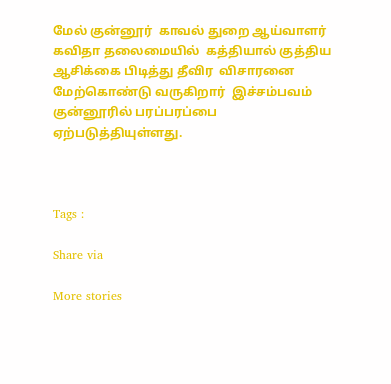மேல் குன்னூர்  காவல் துறை ஆய்வாளர் கவிதா தலைமையில்  கத்தியால் குத்திய ஆசிக்கை பிடித்து தீவிர  விசாரனை மேற்கொண்டு வருகிறார்  இச்சம்பவம் குன்னூரில் பரப்பரப்பை ஏற்படுத்தியுள்ளது.



Tags :

Share via

More stories